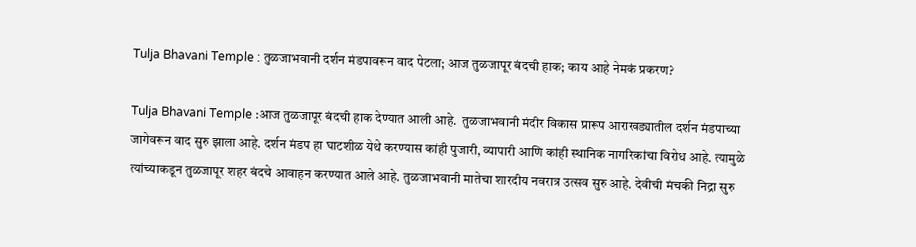Tulja Bhavani Temple : तुळजाभवानी दर्शन मंडपावरून वाद पेटला; आज तुळजापूर बंदची हाक; काय आहे नेमकं प्रकरण?

Tulja Bhavani Temple :आज तुळजापूर बंदची हाक देण्यात आली आहे.  तुळजाभवानी मंदीर विकास प्रारूप आराखड्यातील दर्शन मंडपाच्या जागेवरून वाद सुरु झाला आहे. दर्शन मंडप हा घाटशीळ येथे करण्यास कांही पुजारी, व्यापारी आणि कांही स्थानिक नागरिकांचा विरोध आहे. त्यामुळे त्यांच्याकडून तुळजापूर शहर बंदचे आवाहन करण्यात आले आहे. तुळजाभवानी मातेचा शारदीय नवरात्र उत्सव सुरु आहे. देवीची मंचकी निद्रा सुरु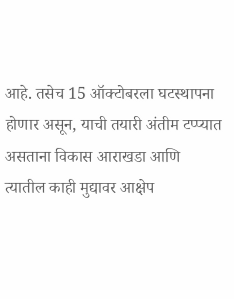आहे. तसेच 15 ऑक्टोबरला घटस्थापना होणार असून, याची तयारी अंतीम टप्प्यात असताना विकास आराखडा आणि त्यातील काही मुद्यावर आक्षेप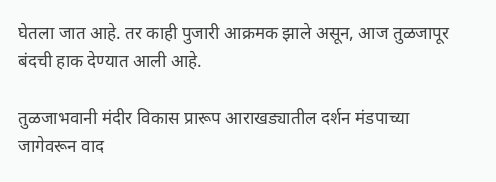घेतला जात आहे. तर काही पुजारी आक्रमक झाले असून, आज तुळजापूर बंदची हाक देण्यात आली आहे.

तुळजाभवानी मंदीर विकास प्रारूप आराखड्यातील दर्शन मंडपाच्या जागेवरून वाद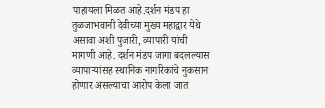पाहायला मिळत आहे.दर्शन मंडप हा तुळजाभवानी देवीच्या मुख्य महाद्वार येथे असावा अशी पुजारी, व्यापारी यांची मागणी आहे. दर्शन मंडप जागा बदलल्यास व्यापाऱ्यांसह स्थानिक नागरिकांचे नुकसान होणार असल्याचा आरोप केला जात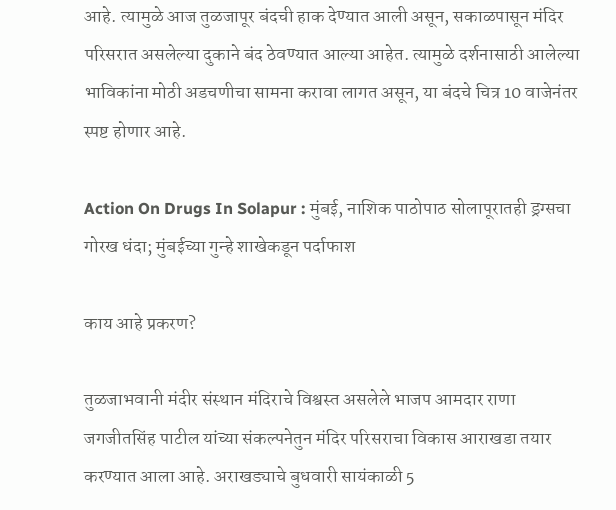आहे. त्यामुळे आज तुळजापूर बंदची हाक देण्यात आली असून, सकाळपासून मंदिर परिसरात असलेल्या दुकाने बंद ठेवण्यात आल्या आहेत. त्यामुळे दर्शनासाठी आलेल्या भाविकांना मोठी अडचणीचा सामना करावा लागत असून, या बंदचे चित्र 10 वाजेनंतर स्पष्ट होणार आहे.

Action On Drugs In Solapur : मुंबई, नाशिक पाठोपाठ सोलापूरातही ड्रग्सचा गोरख धंदा; मुंबईच्या गुन्हे शाखेकडून पर्दाफाश

काय आहे प्रकरण?

तुळजाभवानी मंदीर संस्थान मंदिराचे विश्वस्त असलेले भाजप आमदार राणा जगजीतसिंह पाटील यांच्या संकल्पनेतुन मंदिर परिसराचा विकास आराखडा तयार करण्यात आला आहे. अराखड्याचे बुधवारी सायंकाळी 5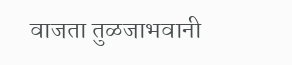वाजता तुळजाभवानी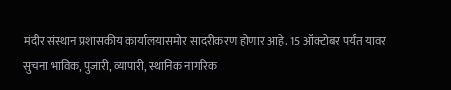मंदीर संस्थान प्रशासकीय कार्यालयासमोर सादरीकरण होणार आहे. 15 ऑक्टोबर पर्यंत यावर सुचना भाविक, पुजारी, व्यापारी, स्थानिक नागरिक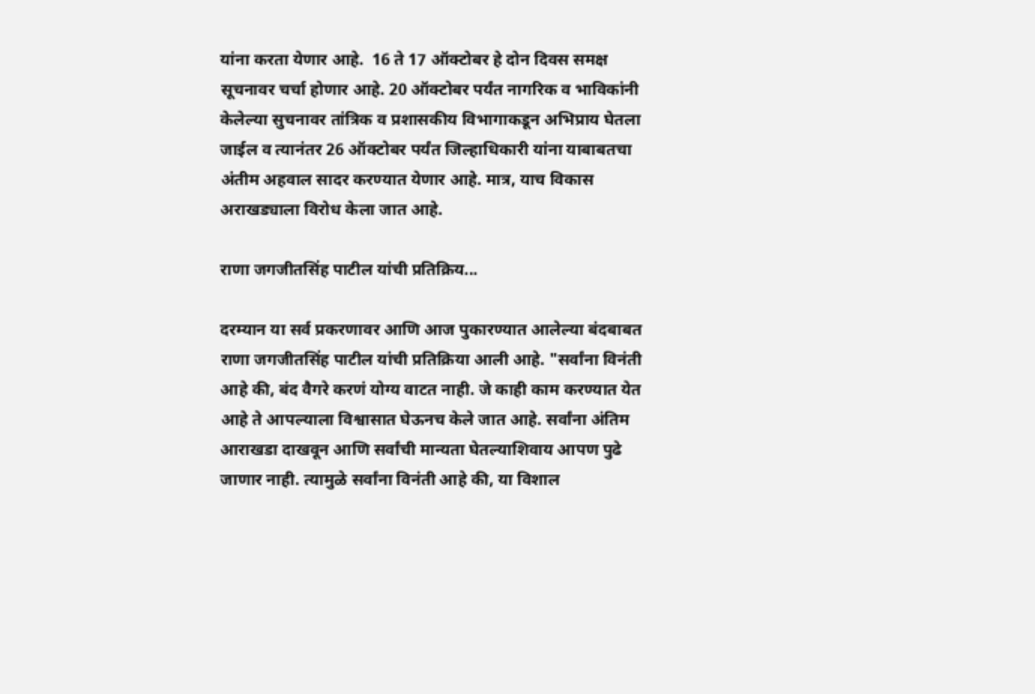यांना करता येणार आहे.  16 ते 17 ऑक्टोबर हे दोन दिवस समक्ष सूचनावर चर्चा होणार आहे. 20 ऑक्टोबर पर्यंत नागरिक व भाविकांनी केलेल्या सुचनावर तांत्रिक व प्रशासकीय विभागाकडून अभिप्राय घेतला जाईल व त्यानंतर 26 ऑक्टोबर पर्यंत जिल्हाधिकारी यांना याबाबतचा अंतीम अहवाल सादर करण्यात येणार आहे. मात्र, याच विकास अराखड्याला विरोध केला जात आहे.

राणा जगजीतसिंह पाटील यांची प्रतिक्रिय...

दरम्यान या सर्व प्रकरणावर आणि आज पुकारण्यात आलेल्या बंदबाबत राणा जगजीतसिंह पाटील यांची प्रतिक्रिया आली आहे. "सर्वांना विनंती आहे की, बंद वैगरे करणं योग्य वाटत नाही. जे काही काम करण्यात येत आहे ते आपल्याला विश्वासात घेऊनच केले जात आहे. सर्वांना अंतिम आराखडा दाखवून आणि सर्वांची मान्यता घेतल्याशिवाय आपण पुढे जाणार नाही. त्यामुळे सर्वांना विनंती आहे की, या विशाल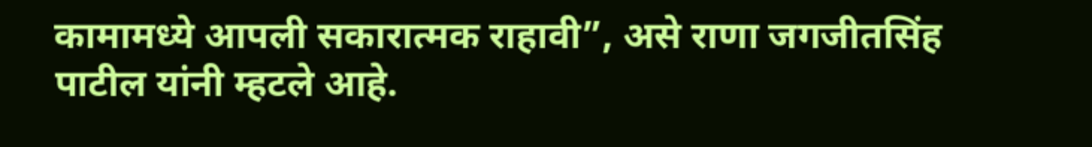कामामध्ये आपली सकारात्मक राहावी”, असे राणा जगजीतसिंह पाटील यांनी म्हटले आहे.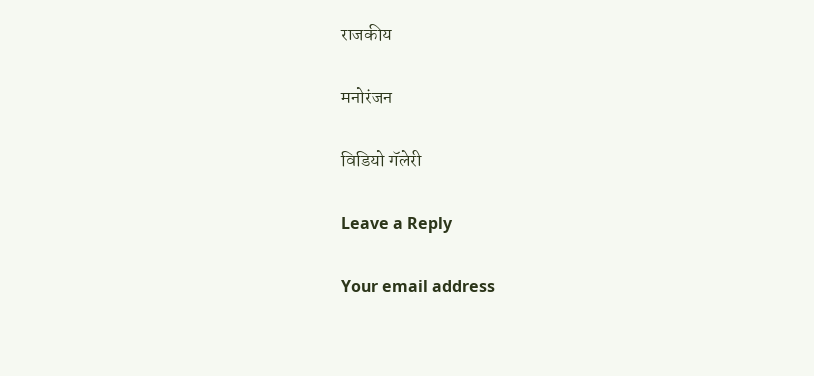राजकीय

मनोरंजन

विडियो गॅलेरी

Leave a Reply

Your email address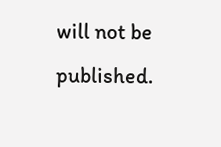will not be published.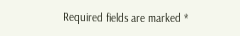Required fields are marked *